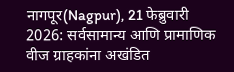नागपूर(Nagpur), 21 फेब्रुवारी 2026: सर्वसामान्य आणि प्रामाणिक वीज ग्राहकांना अखंडित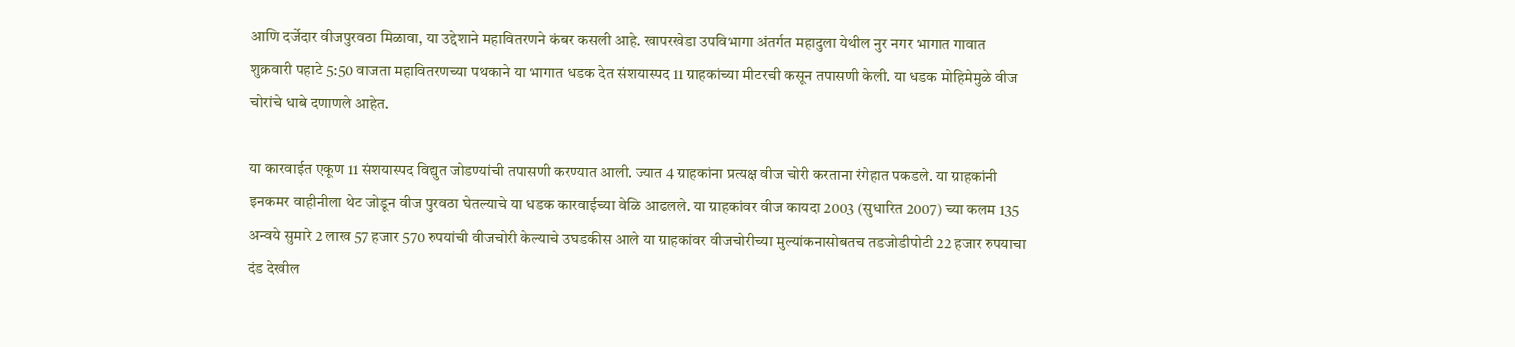आणि दर्जेदार वीजपुरवठा मिळावा, या उद्देशाने महावितरणने कंबर कसली आहे. खापरखेडा उपविभागा अंतर्गत महादुला येथील नुर नगर भागात गावात शुक्रवारी पहाटे 5:50 वाजता महावितरणच्या पथकाने या भागात धडक देत संशयास्पद 11 ग्राहकांच्या मीटरची कसून तपासणी केली. या धडक मोहिमेमुळे वीज चोरांचे धाबे दणाणले आहेत.

या कारवाईत एकूण 11 संशयास्पद विद्युत जोडण्यांची तपासणी करण्यात आली. ज्यात 4 ग्राहकांना प्रत्यक्ष वीज चोरी करताना रंगेहात पकडले. या ग्राहकांनी इनकमर वाहीनीला थेट जोडून वीज पुरवठा घेतल्याचे या धडक कारवाईच्या वेळि आढलले. या ग्राहकांवर वीज कायदा 2003 (सुधारित 2007) च्या कलम 135 अन्वये सुमारे 2 लाख 57 हजार 570 रुपयांची वीजचोरी केल्याचे उघडकीस आले या ग्राहकांवर वीजचोरीच्या मुल्यांकनासोबतच तडजोडीपोटी 22 हजार रुपयाचा दंड देखील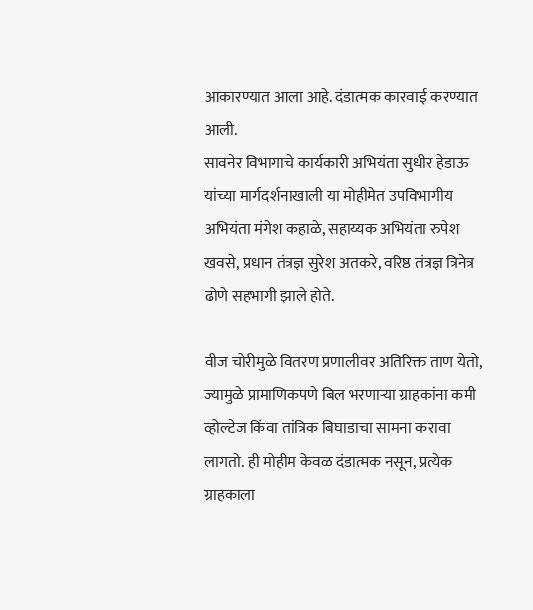आकारण्यात आला आहे. दंडात्मक कारवाई करण्यात आली.
सावनेर विभागाचे कार्यकारी अभियंता सुधीर हेडाऊ यांच्या मार्गदर्शनाखाली या मोहीमेत उपविभागीय अभियंता मंगेश कहाळे, सहाय्यक अभियंता रुपेश खवसे, प्रधान तंत्रज्ञ सुरेश अतकरे, वरिष्ठ तंत्रज्ञ त्रिनेत्र ढोणे सहभागी झाले होते.

वीज चोरीमुळे वितरण प्रणालीवर अतिरिक्त ताण येतो, ज्यामुळे प्रामाणिकपणे बिल भरणाऱ्या ग्राहकांना कमी व्होल्टेज किंवा तांत्रिक बिघाडाचा सामना करावा लागतो. ही मोहीम केवळ दंडात्मक नसून, प्रत्येक ग्राहकाला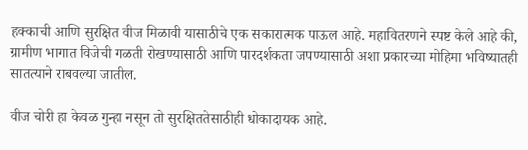हक्काची आणि सुरक्षित वीज मिळावी यासाठीचे एक सकारात्मक पाऊल आहे. महावितरणने स्पष्ट केले आहे की, ग्रामीण भागात विजेची गळती रोखण्यासाठी आणि पारदर्शकता जपण्यासाठी अशा प्रकारच्या मोहिमा भविष्यातही सातत्याने राबवल्या जातील.

वीज चोरी हा केवळ गुन्हा नसून तो सुरक्षिततेसाठीही धोकादायक आहे.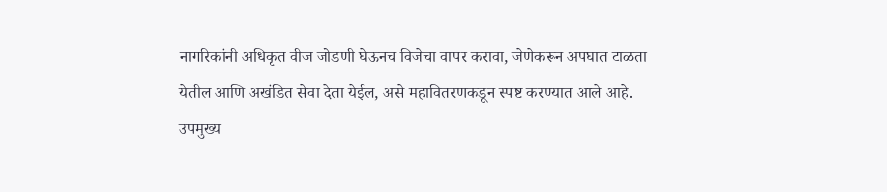नागरिकांनी अधिकृत वीज जोडणी घेऊनच विजेचा वापर करावा, जेणेकरून अपघात टाळता येतील आणि अखंडित सेवा देता येईल, असे महावितरणकडून स्पष्ट करण्यात आले आहे.
उपमुख्य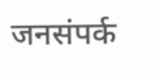जनसंपर्क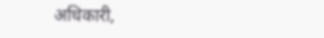अधिकारी,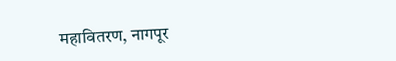महावितरण, नागपूर